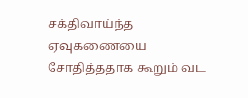சக்திவாய்ந்த ஏவுகணையை சோதித்ததாக கூறும் வட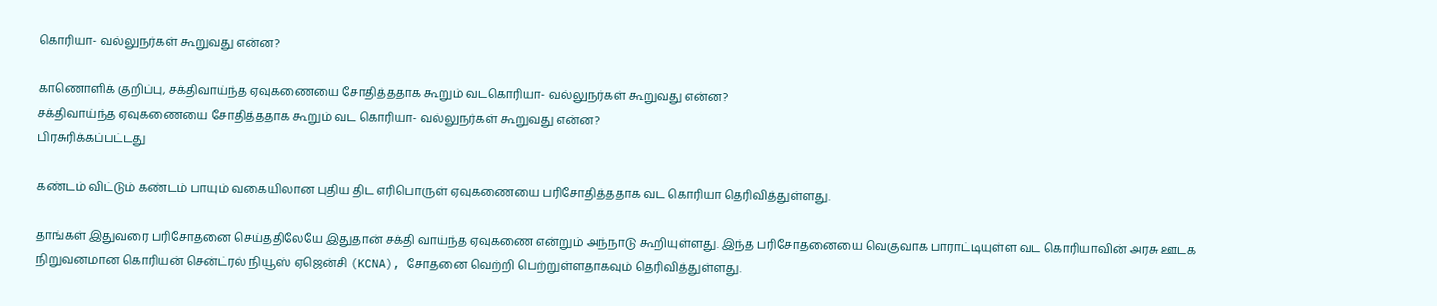கொரியா- வல்லுநர்கள் கூறுவது என்ன?

காணொளிக் குறிப்பு, சக்திவாய்ந்த ஏவுகணையை சோதித்ததாக கூறும் வடகொரியா- வல்லுநர்கள் கூறுவது என்ன?
சக்திவாய்ந்த ஏவுகணையை சோதித்ததாக கூறும் வட கொரியா- வல்லுநர்கள் கூறுவது என்ன?
பிரசுரிக்கப்பட்டது

கண்டம் விட்டும் கண்டம் பாயும் வகையிலான புதிய திட எரிபொருள் ஏவுகணையை பரிசோதித்ததாக வட கொரியா தெரிவித்துள்ளது.

தாங்கள் இதுவரை பரிசோதனை செய்ததிலேயே இதுதான் சக்தி வாய்ந்த ஏவுகணை என்றும் அந்நாடு கூறியுள்ளது. இந்த பரிசோதனையை வெகுவாக பாராட்டியுள்ள வட கொரியாவின் அரசு ஊடக நிறுவனமான கொரியன் சென்ட்ரல் நியூஸ் ஏஜென்சி (KCNA), சோதனை வெற்றி பெற்றுள்ளதாகவும் தெரிவித்துள்ளது.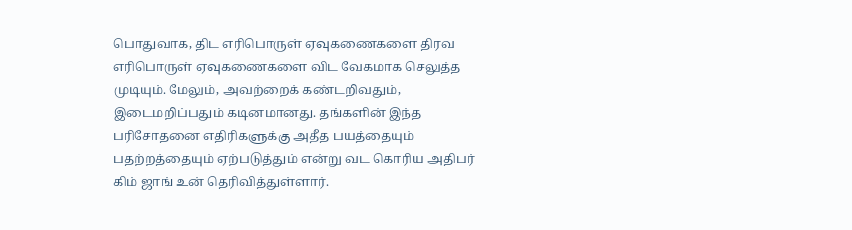பொதுவாக, திட எரிபொருள் ஏவுகணைகளை திரவ எரிபொருள் ஏவுகணைகளை விட வேகமாக செலுத்த முடியும். மேலும், அவற்றைக் கண்டறிவதும், இடைமறிப்பதும் கடினமானது. தங்களின் இந்த பரிசோதனை எதிரிகளுக்கு அதீத பயத்தையும் பதற்றத்தையும் ஏற்படுத்தும் என்று வட கொரிய அதிபர் கிம் ஜாங் உன் தெரிவித்துள்ளார்.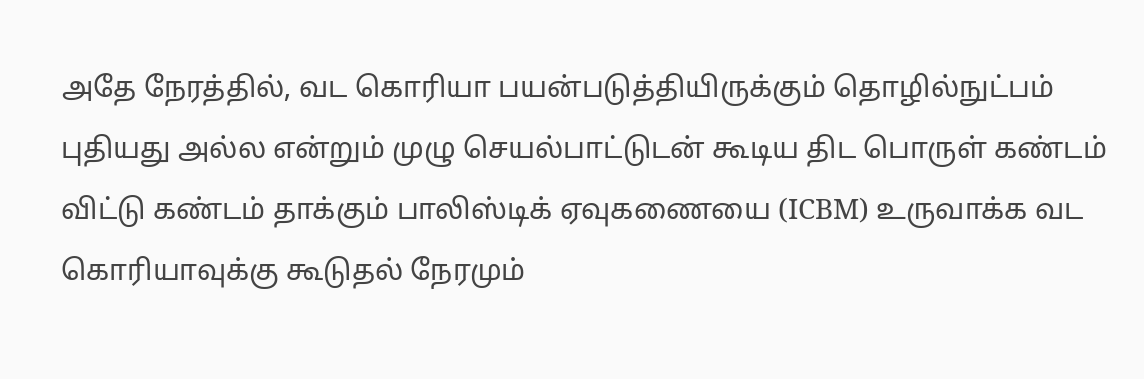அதே நேரத்தில், வட கொரியா பயன்படுத்தியிருக்கும் தொழில்நுட்பம் புதியது அல்ல என்றும் முழு செயல்பாட்டுடன் கூடிய திட பொருள் கண்டம் விட்டு கண்டம் தாக்கும் பாலிஸ்டிக் ஏவுகணையை (ICBM) உருவாக்க வட கொரியாவுக்கு கூடுதல் நேரமும்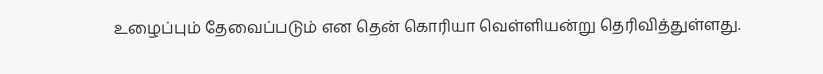உழைப்பும் தேவைப்படும் என தென் கொரியா வெள்ளியன்று தெரிவித்துள்ளது.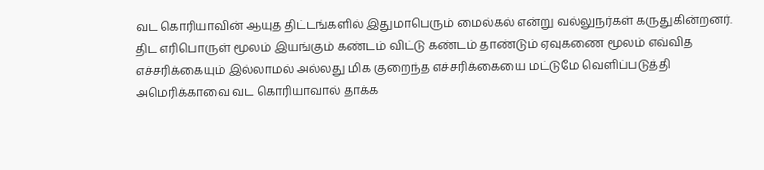வட கொரியாவின் ஆயுத திட்டங்களில் இதுமாபெரும் மைல்கல் என்று வல்லுநர்கள் கருதுகின்றனர். திட எரிபொருள் மூலம் இயங்கும் கண்டம் விட்டு கண்டம் தாண்டும் ஏவுகணை மூலம் எவ்வித எச்சரிக்கையும் இல்லாமல் அல்லது மிக குறைந்த எச்சரிக்கையை மட்டுமே வெளிப்படுத்தி அமெரிக்காவை வட கொரியாவால் தாக்க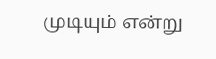முடியும் என்று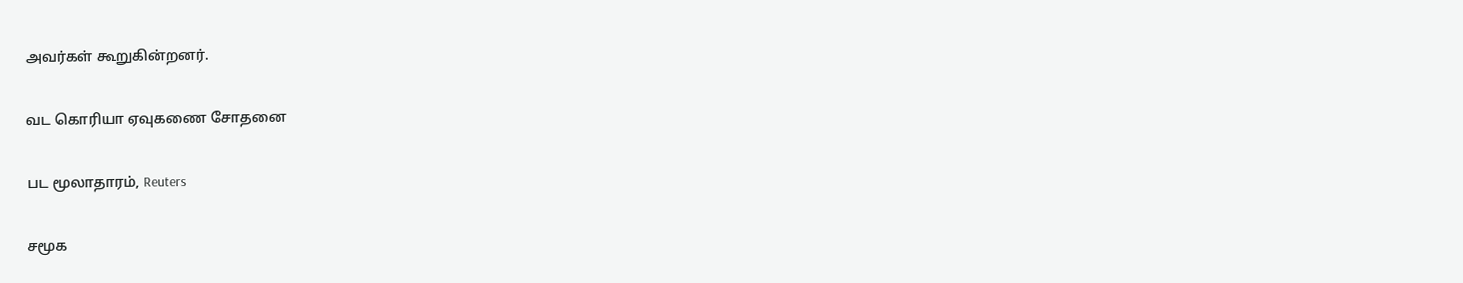அவர்கள் கூறுகின்றனர்.

வட கொரியா ஏவுகணை சோதனை

பட மூலாதாரம், Reuters

சமூக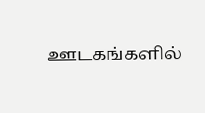ஊடகங்களில்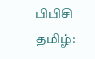பிபிசி தமிழ்: